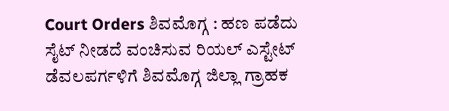Court Orders ಶಿವಮೊಗ್ಗ : ಹಣ ಪಡೆದು ಸೈಟ್ ನೀಡದೆ ವಂಚಿಸುವ ರಿಯಲ್ ಎಸ್ಟೇಟ್ ಡೆವಲಪರ್ಗಳಿಗೆ ಶಿವಮೊಗ್ಗ ಜಿಲ್ಲಾ ಗ್ರಾಹಕ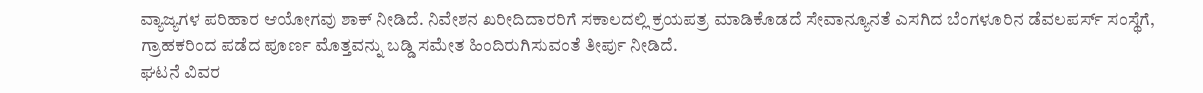ವ್ಯಾಜ್ಯಗಳ ಪರಿಹಾರ ಆಯೋಗವು ಶಾಕ್ ನೀಡಿದೆ. ನಿವೇಶನ ಖರೀದಿದಾರರಿಗೆ ಸಕಾಲದಲ್ಲಿ ಕ್ರಯಪತ್ರ ಮಾಡಿಕೊಡದೆ ಸೇವಾನ್ಯೂನತೆ ಎಸಗಿದ ಬೆಂಗಳೂರಿನ ಡೆವಲಪರ್ಸ್ ಸಂಸ್ಥೆಗೆ, ಗ್ರಾಹಕರಿಂದ ಪಡೆದ ಪೂರ್ಣ ಮೊತ್ತವನ್ನು ಬಡ್ಡಿ ಸಮೇತ ಹಿಂದಿರುಗಿಸುವಂತೆ ತೀರ್ಪು ನೀಡಿದೆ.
ಘಟನೆ ವಿವರ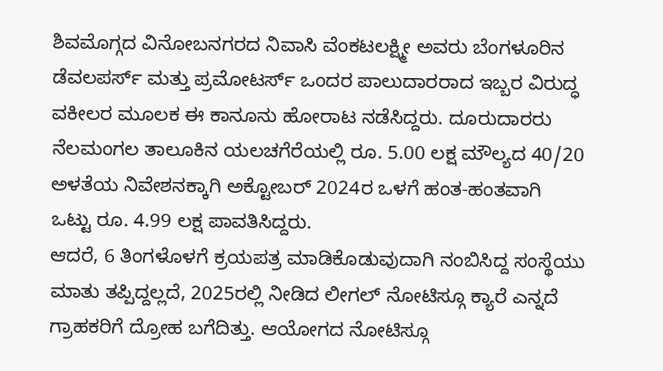ಶಿವಮೊಗ್ಗದ ವಿನೋಬನಗರದ ನಿವಾಸಿ ವೆಂಕಟಲಕ್ಷ್ಮೀ ಅವರು ಬೆಂಗಳೂರಿನ ಡೆವಲಪರ್ಸ್ ಮತ್ತು ಪ್ರಮೋಟರ್ಸ್ ಒಂದರ ಪಾಲುದಾರರಾದ ಇಬ್ಬರ ವಿರುದ್ಧ ವಕೀಲರ ಮೂಲಕ ಈ ಕಾನೂನು ಹೋರಾಟ ನಡೆಸಿದ್ದರು. ದೂರುದಾರರು ನೆಲಮಂಗಲ ತಾಲೂಕಿನ ಯಲಚಗೆರೆಯಲ್ಲಿ ರೂ. 5.00 ಲಕ್ಷ ಮೌಲ್ಯದ 40/20 ಅಳತೆಯ ನಿವೇಶನಕ್ಕಾಗಿ ಅಕ್ಟೋಬರ್ 2024ರ ಒಳಗೆ ಹಂತ-ಹಂತವಾಗಿ ಒಟ್ಟು ರೂ. 4.99 ಲಕ್ಷ ಪಾವತಿಸಿದ್ದರು.
ಆದರೆ, 6 ತಿಂಗಳೊಳಗೆ ಕ್ರಯಪತ್ರ ಮಾಡಿಕೊಡುವುದಾಗಿ ನಂಬಿಸಿದ್ದ ಸಂಸ್ಥೆಯು ಮಾತು ತಪ್ಪಿದ್ದಲ್ಲದೆ, 2025ರಲ್ಲಿ ನೀಡಿದ ಲೀಗಲ್ ನೋಟಿಸ್ಗೂ ಕ್ಯಾರೆ ಎನ್ನದೆ ಗ್ರಾಹಕರಿಗೆ ದ್ರೋಹ ಬಗೆದಿತ್ತು. ಆಯೋಗದ ನೋಟಿಸ್ಗೂ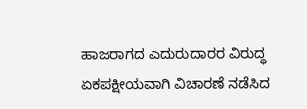ಹಾಜರಾಗದ ಎದುರುದಾರರ ವಿರುದ್ಧ ಏಕಪಕ್ಷೀಯವಾಗಿ ವಿಚಾರಣೆ ನಡೆಸಿದ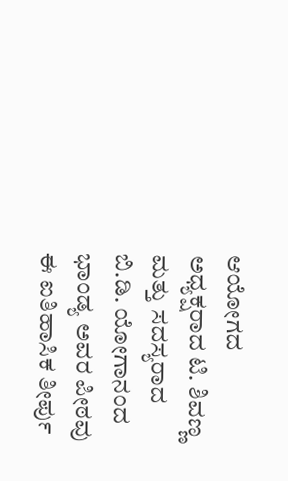ಆಯೋಗದ ಅಧ್ಯಕ್ಷರಾದ ಟಿ. ಶಿವಣ್ಣ ಮತ್ತು ಸದಸ್ಯರಾದ ಬಿ.ಡಿ. ಯೋಗಾನಂದ ಭಾಂಡ್ಯ ಅವರ ಪೀಠವು ಈ ಐತಿಹಾಸಿಕ ತೀರ್ಪು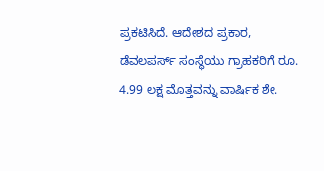ಪ್ರಕಟಿಸಿದೆ. ಆದೇಶದ ಪ್ರಕಾರ, ಡೆವಲಪರ್ಸ್ ಸಂಸ್ಥೆಯು ಗ್ರಾಹಕರಿಗೆ ರೂ. 4.99 ಲಕ್ಷ ಮೊತ್ತವನ್ನು ವಾರ್ಷಿಕ ಶೇ.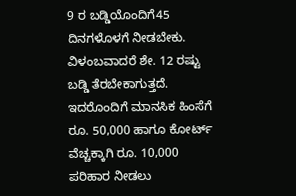9 ರ ಬಡ್ಡಿಯೊಂದಿಗೆ45 ದಿನಗಳೊಳಗೆ ನೀಡಬೇಕು. ವಿಳಂಬವಾದರೆ ಶೇ. 12 ರಷ್ಟು ಬಡ್ಡಿ ತೆರಬೇಕಾಗುತ್ತದೆ. ಇದರೊಂದಿಗೆ ಮಾನಸಿಕ ಹಿಂಸೆಗೆ ರೂ. 50,000 ಹಾಗೂ ಕೋರ್ಟ್ ವೆಚ್ಚಕ್ಕಾಗಿ ರೂ. 10,000 ಪರಿಹಾರ ನೀಡಲು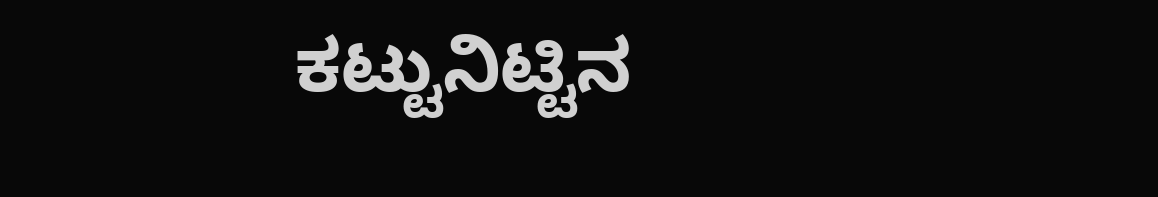ಕಟ್ಟುನಿಟ್ಟಿನ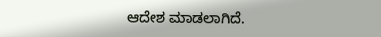ಆದೇಶ ಮಾಡಲಾಗಿದೆ.